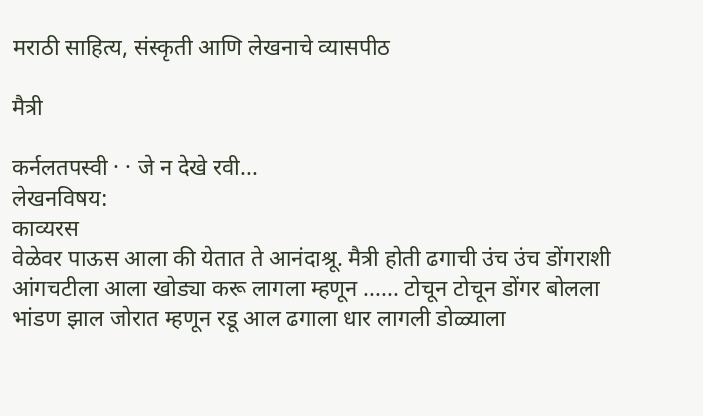मराठी साहित्य, संस्कृती आणि लेखनाचे व्यासपीठ

मैत्री

कर्नलतपस्वी · · जे न देखे रवी...
लेखनविषय:
काव्यरस
वेळेवर पाऊस आला की येतात ते आनंदाश्रू. मैत्री होती ढगाची उंच उंच डोंगराशी आंगचटीला आला खोड्या करू लागला म्हणून ...... टोचून टोचून डोंगर बोलला भांडण झाल जोरात म्हणून रडू आल ढगाला धार लागली डोळ्याला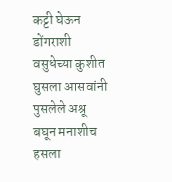कट्टी घेऊन डोंगराशी वसुधेच्या कुशीत घुसला आसवांनी पुसलेले अश्रू बघून मनाशीच हसला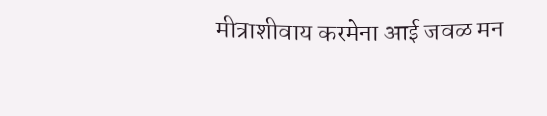मीत्राशीवाय करमेना आई जवळ मन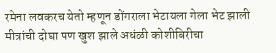रमेना लवकरच येतो म्हणून डोंगराला भेटायला गेला भेट झाली मीत्रांची दोघा पण खुश झाले अधंळी कोशीबिरीचा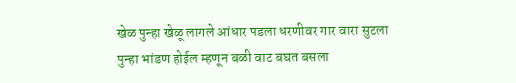खेळ पुन्हा खेळू लागले आंधार पडला धरणीवर गार वारा सुटला पुन्हा भांडण होईल म्हणून बळी वाट बघत बसला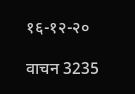१६-१२-२०

वाचन 3235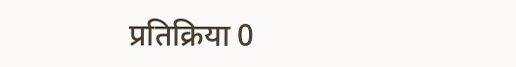प्रतिक्रिया 0